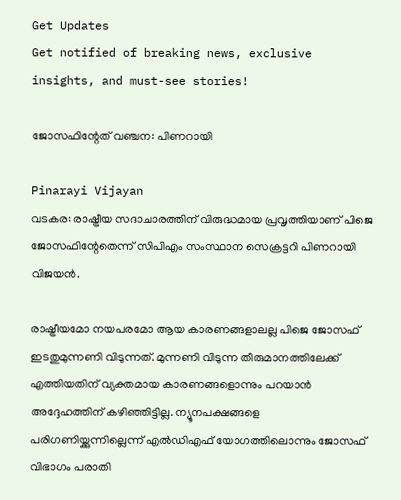Get Updates
Get notified of breaking news, exclusive insights, and must-see stories!

ജോസഫിന്റേത് വഞ്ചന: പിണറായി

Pinarayi Vijayan
വടകര: രാഷ്ട്രീയ സദാചാരത്തിന് വിരുദ്ധമായ പ്രവൃത്തിയാണ് പിജെ ജോസഫിന്റേതെന്ന് സിപിഎം സംസ്ഥാന സെക്രട്ടറി പിണറായി വിജയന്‍.

രാഷ്ട്രീയമോ നയപരമോ ആയ കാരണങ്ങളാലല്ല പിജെ ജോസഫ് ഇടതുമുന്നണി വിടുന്നത്. മുന്നണി വിടുന്ന തീരുമാനത്തിലേക്ക് എത്തിയതിന് വ്യക്തമായ കാരണങ്ങളൊന്നും പറയാന്‍ അദ്ദേഹത്തിന് കഴിഞ്ഞിട്ടില്ല. ന്യൂനപക്ഷങ്ങളെ പരിഗണിയ്ക്കുന്നില്ലെന്ന് എല്‍ഡിഎഫ് യോഗത്തിലൊന്നും ജോസഫ് വിഭാഗം പരാതി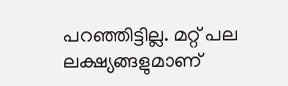പറഞ്ഞിട്ടില്ല. മറ്റ് പല ലക്ഷ്യങ്ങളുമാണ്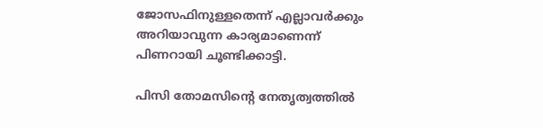ജോസഫിനുള്ളതെന്ന് എല്ലാവര്‍ക്കും അറിയാവുന്ന കാര്യമാണെന്ന് പിണറായി ചൂണ്ടിക്കാട്ടി.

പിസി തോമസിന്റെ നേതൃത്വത്തില്‍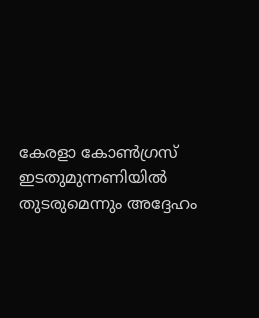കേരളാ കോണ്‍ഗ്രസ് ഇടതുമുന്നണിയില്‍ തുടരുമെന്നും അദ്ദേഹം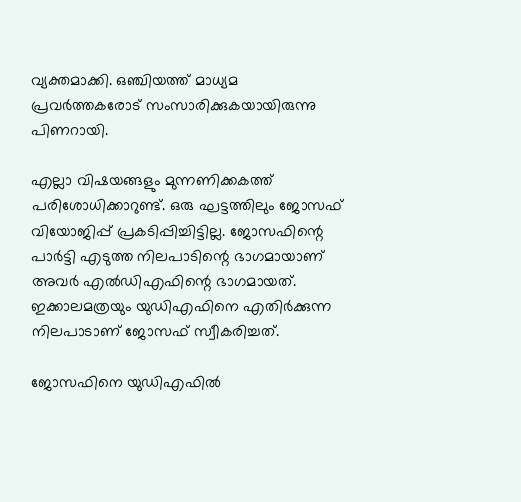വ്യക്തമാക്കി. ഒഞ്ചിയത്ത് മാധ്യമ പ്രവര്‍ത്തകരോട് സംസാരിക്കുകയായിരുന്നു പിണറായി.

എല്ലാ വിഷയങ്ങളും മുന്നണിക്കകത്ത് പരിശോധിക്കാറുണ്ട്. ഒരു ഘട്ടത്തിലും ജോസഫ് വിയോജിപ്പ് പ്രകടിപ്പിച്ചിട്ടില്ല. ജോസഫിന്റെ പാര്‍ട്ടി എടുത്ത നിലപാടിന്റെ ഭാഗമായാണ് അവര്‍ എല്‍ഡിഎഫിന്റെ ഭാഗമായത്. ഇക്കാലമത്രയും യുഡിഎഫിനെ എതിര്‍ക്കുന്ന നിലപാടാണ് ജോസഫ് സ്വീകരിച്ചത്.

ജോസഫിനെ യുഡിഎഫില്‍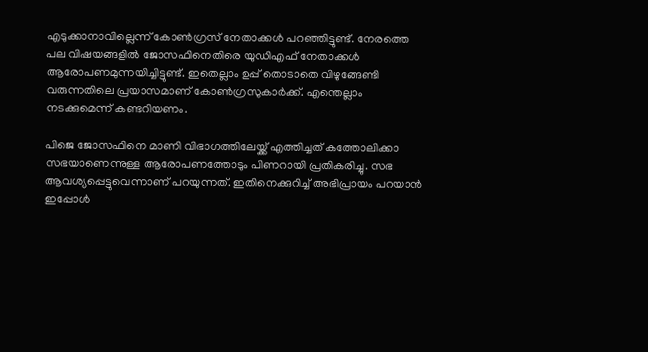എടുക്കാനാവില്ലെന്ന് കോണ്‍ഗ്രസ് നേതാക്കള്‍ പറഞ്ഞിട്ടുണ്ട്. നേരത്തെ പല വിഷയങ്ങളില്‍ ജോസഫിനെതിരെ യുഡിഎഫ് നേതാക്കള്‍ ആരോപണമുന്നയിച്ചിട്ടുണ്ട്. ഇതെല്ലാം ഉപ്പ് തൊടാതെ വിഴുങ്ങേണ്ടി വരുന്നതിലെ പ്രയാസമാണ് കോണ്‍ഗ്രസുകാര്‍ക്ക്. എന്തെല്ലാം നടക്കുമെന്ന് കണ്ടറിയണം.

പിജെ ജോസഫിനെ മാണി വിഭാഗത്തിലേയ്ക്ക് എത്തിച്ചത് കത്തോലിക്കാ സഭയാണെന്നുള്ള ആരോപണത്തോടും പിണറായി പ്രതികരിച്ചു. സഭ ആവശ്യപ്പെട്ടുവെന്നാണ് പറയുന്നത്. ഇതിനെക്കുറിച്ച് അഭിപ്രായം പറയാന്‍ ഇപ്പോള്‍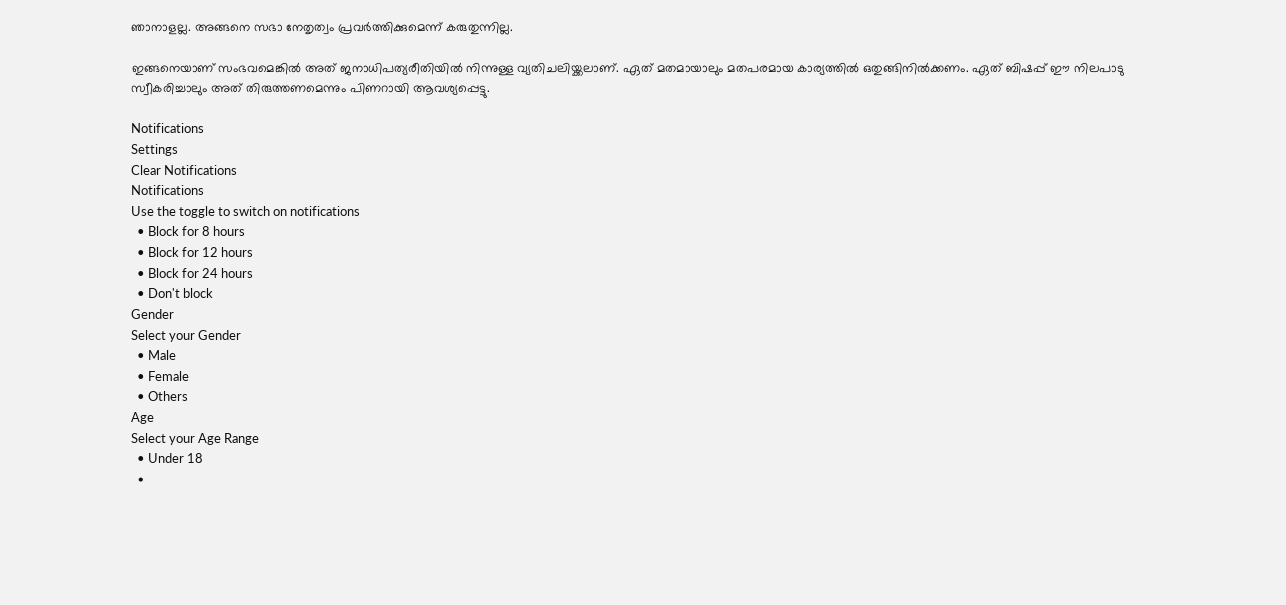ഞാനാളല്ല. അങ്ങനെ സഭാ നേതൃത്വം പ്രവര്‍ത്തിക്കുമെന്ന് കരുതുന്നില്ല.

ഇങ്ങനെയാണ് സംഭവമെങ്കില്‍ അത് ജനാധിപത്യരീതിയില്‍ നിന്നുള്ള വ്യതിചലിയ്ക്കലാണ്. ഏത് മതമായാലും മതപരമായ കാര്യത്തില്‍ ഒതുങ്ങിനില്‍ക്കണം. ഏത് ബിഷപ്പ് ഈ നിലപാടു സ്വീകരിച്ചാലും അത് തിരുത്തണമെന്നും പിണറായി ആവശ്യപ്പെട്ടു.

Notifications
Settings
Clear Notifications
Notifications
Use the toggle to switch on notifications
  • Block for 8 hours
  • Block for 12 hours
  • Block for 24 hours
  • Don't block
Gender
Select your Gender
  • Male
  • Female
  • Others
Age
Select your Age Range
  • Under 18
  •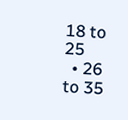18 to 25
  • 26 to 35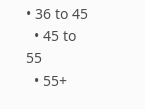• 36 to 45
  • 45 to 55
  • 55+